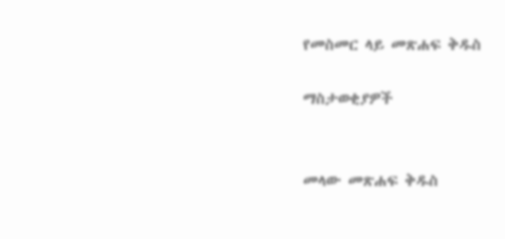የመስመር ላይ መጽሐፍ ቅዱስ

ማስታወቂያዎች


መላው መጽሐፍ ቅዱስ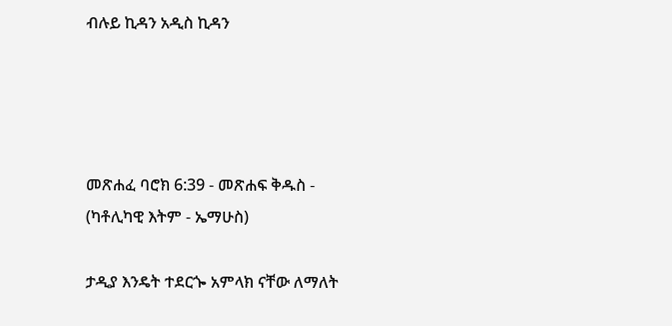ብሉይ ኪዳን አዲስ ኪዳን




መጽሐፈ ባሮክ 6:39 - መጽሐፍ ቅዱስ - (ካቶሊካዊ እትም - ኤማሁስ)

ታዲያ እንዴት ተደርጐ አምላክ ናቸው ለማለት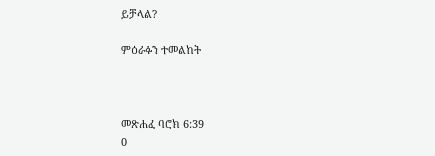ይቻላል?

ምዕራፉን ተመልከት



መጽሐፈ ባሮክ 6:39
0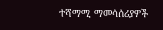ተሻማሚ ማመሳሰሪያዎች